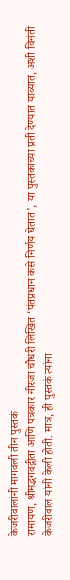केजरीवालांनी मागवली तीन पुस्तकं
रामायण, श्रीमद्भगवद्गीता आणि पत्रकार नीरजा चौधरी लिखित ‘पंतप्रधान कसे निर्णय घेतात’, या पुस्तकाच्या प्रती देण्यात याव्यात, अशी विनंती केजरीवाल यांनी केली होती. मात्र, ही पुस्तकं त्यांना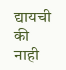द्यायची की नाही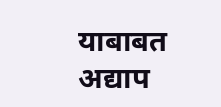याबाबत अद्याप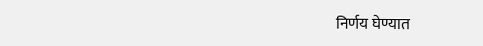निर्णय घेण्यात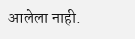आलेला नाही.